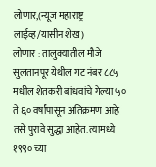लोणार,(न्यूज महाराष्ट्र लाईव्ह/यासीन शेख)
लोणार : तालुक्यातील मौजे सुलतानपूर येथील गट नंबर ८८५ मधील शेतकरी बांधवांचे गेल्या ५० ते ६० वर्षांपासून अतिक्रमण आहे तसे पुरावे सुद्धा आहेत. त्यामध्ये १९९० च्या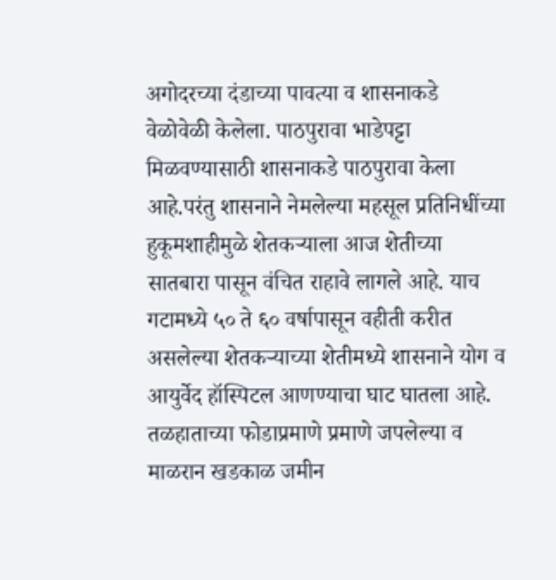अगोदरच्या दंडाच्या पावत्या व शासनाकडे वेळोवेळी केलेला. पाठपुरावा भाडेपट्टा मिळवण्यासाठी शासनाकडे पाठपुरावा केला आहे.परंतु शासनाने नेमलेल्या महसूल प्रतिनिधींच्या हुकूमशाहीमुळे शेतकऱ्याला आज शेतीच्या सातबारा पासून वंचित राहावे लागले आहे. याच गटामध्ये ५० ते ६० वर्षापासून वहीती करीत असलेल्या शेतकऱ्याच्या शेतीमध्ये शासनाने योग व आयुर्वेद हॉस्पिटल आणण्याचा घाट घातला आहे. तळहाताच्या फोडाप्रमाणे प्रमाणे जपलेल्या व माळरान खडकाळ जमीन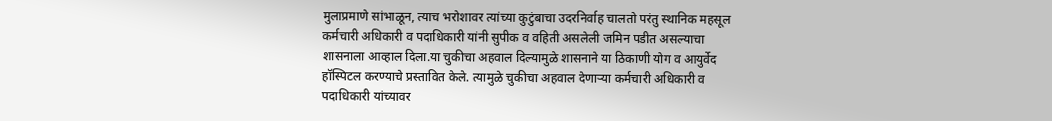मुलाप्रमाणे सांभाळून, त्याच भरोशावर त्यांच्या कुटुंबाचा उदरनिर्वाह चालतो परंतु स्थानिक महसूल कर्मचारी अधिकारी व पदाधिकारी यांनी सुपीक व वहिती असलेली जमिन पडीत असल्याचा शासनाला आव्हाल दिला.या चुकीचा अहवाल दिल्यामुळे शासनाने या ठिकाणी योग व आयुर्वेद हॉस्पिटल करण्याचे प्रस्तावित केले. त्यामुळे चुकीचा अहवाल देणाऱ्या कर्मचारी अधिकारी व पदाधिकारी यांच्यावर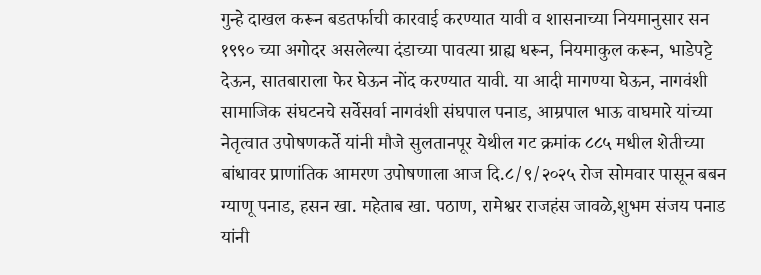गुन्हे दाखल करून बडतर्फाची कारवाई करण्यात यावी व शासनाच्या नियमानुसार सन १९९० च्या अगोदर असलेल्या दंडाच्या पावत्या ग्राह्य धरून, नियमाकुल करून, भाडेपट्टे देऊन, सातबाराला फेर घेऊन नोंद करण्यात यावी. या आदी मागण्या घेऊन, नागवंशी सामाजिक संघटनचे सर्वेसर्वा नागवंशी संघपाल पनाड, आम्रपाल भाऊ वाघमारे यांच्या नेतृत्वात उपोषणकर्ते यांनी मौजे सुलतानपूर येथील गट क्रमांक ८८५ मधील शेतीच्या बांधावर प्राणांतिक आमरण उपोषणाला आज दि.८/९/२०२५ रोज सोमवार पासून बबन ग्याणू पनाड, हसन खा. महेताब खा. पठाण, रामेश्वर राजहंस जावळे,शुभम संजय पनाड यांनी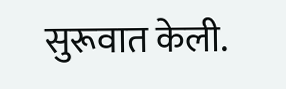सुरूवात केली.